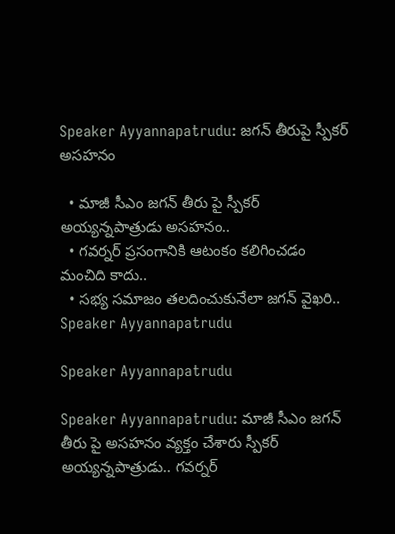Speaker Ayyannapatrudu: జగన్ తీరుపై స్పీకర్ అసహనం

  • మాజీ సీఎం జగన్ తీరు పై స్పీకర్‌ అయ్యన్నపాత్రుడు అసహనం..
  • గవర్నర్ ప్రసంగానికి ఆటంకం కలిగించడం మంచిది కాదు..
  • సభ్య సమాజం తలదించుకునేలా జగన్ వైఖరి..
Speaker Ayyannapatrudu

Speaker Ayyannapatrudu

Speaker Ayyannapatrudu: మాజీ సీఎం జగన్ తీరు పై అసహనం వ్యక్తం చేశారు స్పీకర్‌ అయ్యన్నపాత్రుడు.. గవర్నర్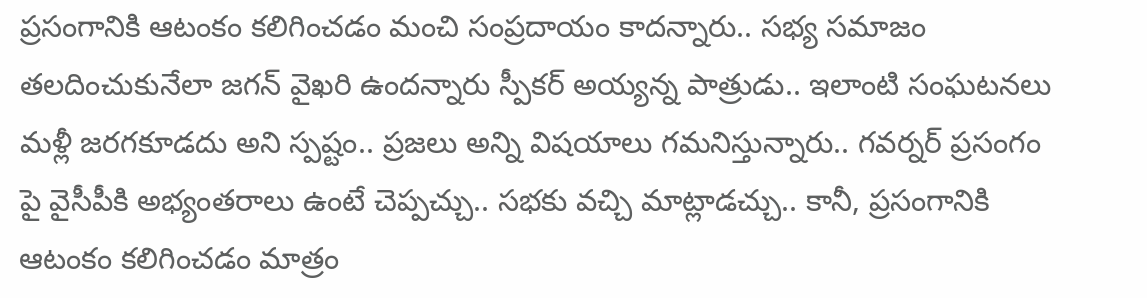ప్రసంగానికి ఆటంకం కలిగించడం మంచి సంప్రదాయం కాదన్నారు.. సభ్య సమాజం తలదించుకునేలా జగన్ వైఖరి ఉందన్నారు స్పీకర్ అయ్యన్న పాత్రుడు.. ఇలాంటి సంఘటనలు మళ్లీ జరగకూడదు అని స్పష్టం.. ప్రజలు అన్ని విషయాలు గమనిస్తున్నారు.. గవర్నర్ ప్రసంగం పై వైసీపీకి అభ్యంతరాలు ఉంటే చెప్పచ్చు.. సభకు వచ్చి మాట్లాడచ్చు.. కానీ, ప్రసంగానికి ఆటంకం కలిగించడం మాత్రం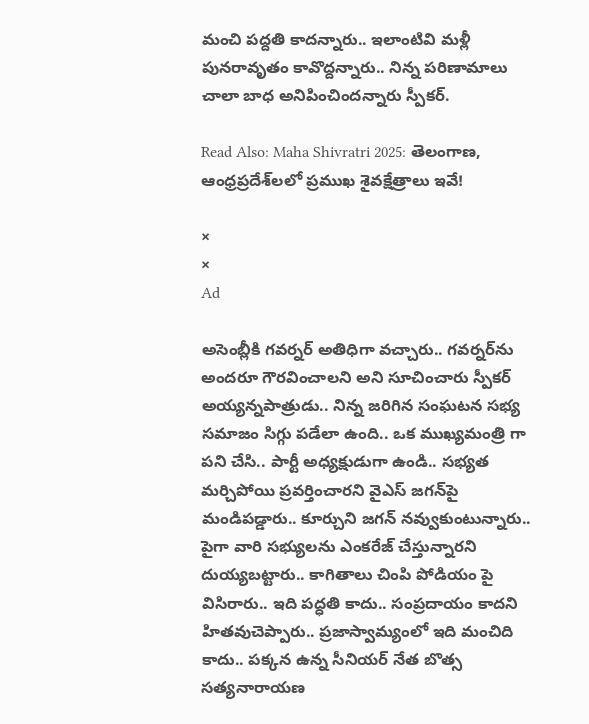మంచి పద్దతి కాదన్నారు.. ఇలాంటివి మళ్లీ పునరావృతం కావొద్దన్నారు.. నిన్న పరిణామాలు చాలా బాధ అనిపించిందన్నారు స్పీకర్‌.

Read Also: Maha Shivratri 2025: తెలంగాణ, ఆంధ్రప్రదేశ్‌లలో ప్రముఖ శైవక్షేత్రాలు ఇవే!

×
×
Ad

అసెంబ్లీకి గవర్నర్ అతిధిగా వచ్చారు.. గవర్నర్‌ను అందరూ గౌరవించాలని అని సూచించారు స్పీకర్‌ అయ్యన్నపాత్రుడు.. నిన్న జరిగిన సంఘటన సభ్య సమాజం సిగ్గు పడేలా ఉంది.. ఒక ముఖ్యమంత్రి గా పని చేసి.. పార్టీ అధ్యక్షుడుగా ఉండి.. సభ్యత మర్చిపోయి ప్రవర్తించారని వైఎస్‌ జగన్‌పై మండిపడ్డారు.. కూర్చుని జగన్ నవ్వుకుంటున్నారు.. పైగా వారి సభ్యులను ఎంకరేజ్ చేస్తున్నారని దుయ్యబట్టారు.. కాగితాలు చింపి పోడియం పై విసిరారు.. ఇది పద్ధతి కాదు.. సంప్రదాయం కాదని హితవుచెప్పారు.. ప్రజాస్వామ్యంలో ఇది మంచిది కాదు.. పక్కన ఉన్న సీనియర్ నేత బొత్స సత్యనారాయణ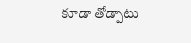కూడా తోడ్పాటు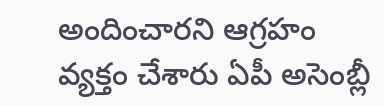అందించారని ఆగ్రహం వ్యక్తం చేశారు ఏపీ అసెంబ్లీ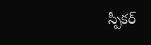స్పీకర్‌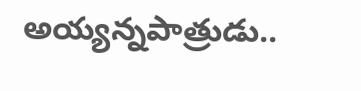అయ్యన్నపాత్రుడు..